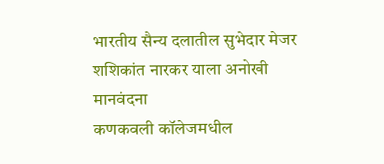भारतीय सैन्य दलातील सुभेदार मेजर शशिकांत नारकर याला अनोखी मानवंदना
कणकवली कॉलेजमधील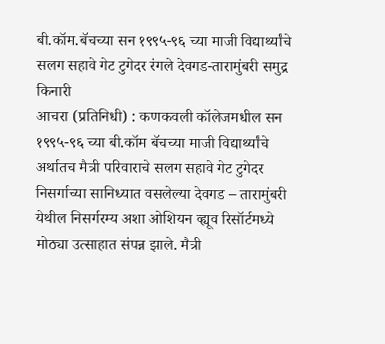बी.कॉम.बॅचच्या सन १९९५-९६ च्या माजी विद्यार्थ्यांचे सलग सहावे गेट टुगेदर रंगले देवगड-तारामुंबरी समुद्र किनारी
आचरा (प्रतिनिधी) : कणकवली कॉलेजमधील सन १९९५-९६ च्या बी.कॉम बॅचच्या माजी विद्यार्थ्यांचे अर्थातच मैत्री परिवाराचे सलग सहावे गेट टुगेदर निसर्गाच्या सानिध्यात वसलेल्या देवगड – तारामुंबरी येथील निसर्गरम्य अशा ओशियन व्ह्यूव रिसॉर्टमध्ये मोठ्या उत्साहात संपन्न झाले. मैत्री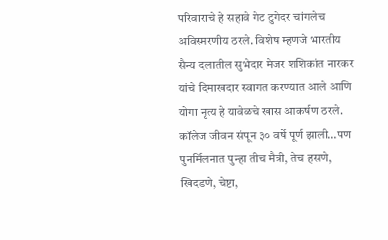परिवाराचे हे सहावे गेट टुगेदर चांगलेच अविस्मरणीय ठरले. विशेष म्हणजे भारतीय सैन्य दलातील सुभेदार मेजर शशिकांत नारकर यांचे दिमाखदार स्वागत करण्यात आले आणि योगा नृत्य हे यावेळचे खास आकर्षण ठरले.
कॉलेज जीवन संपून ३० वर्षे पूर्ण झाली…पण पुनर्मिलनात पुन्हा तीच मैत्री, तेच हसणे, खिदडणे, चेष्टा,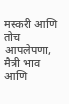मस्करी आणि तोच आपलेपणा, मैत्री भाव आणि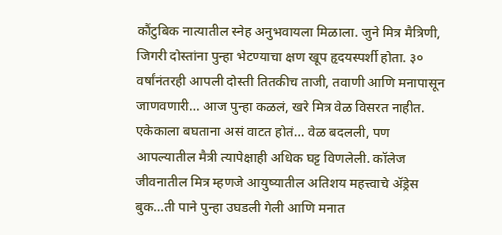कौंटुबिक नात्यातील स्नेह अनुभवायला मिळाला. जुने मित्र मैत्रिणी, जिगरी दोस्तांना पुन्हा भेटण्याचा क्षण खूप हृदयस्पर्शी होता. ३० वर्षांनंतरही आपली दोस्ती तितकीच ताजी, तवाणी आणि मनापासून जाणवणारी… आज पुन्हा कळलं, खरे मित्र वेळ विसरत नाहीत. एकेकाला बघताना असं वाटत होतं… वेळ बदलली, पण आपल्यातील मैत्री त्यापेक्षाही अधिक घट्ट विणलेली. कॉलेज जीवनातील मित्र म्हणजे आयुष्यातील अतिशय महत्त्वाचे ॲड्रेस बुक…ती पाने पुन्हा उघडली गेली आणि मनात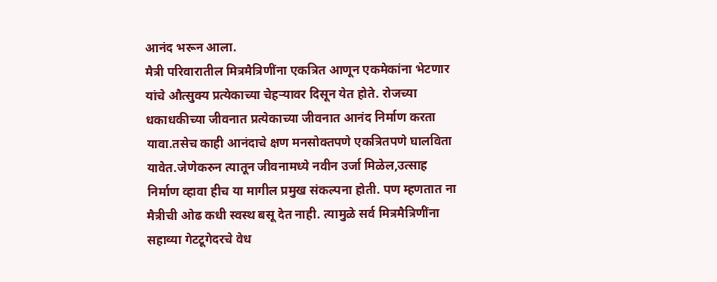आनंद भरून आला.
मैत्री परिवारातील मित्रमैत्रिणींना एकत्रित आणून एकमेकांना भेटणार यांचे औत्सुक्य प्रत्येकाच्या चेहऱ्यावर दिसून येत होते. रोजच्या धकाधकीच्या जीवनात प्रत्येकाच्या जीवनात आनंद निर्माण करता यावा.तसेच काही आनंदाचे क्षण मनसोक्तपणे एकत्रितपणे घालविता यावेत.जेणेकरुन त्यातून जीवनामध्ये नवीन उर्जा मिळेल,उत्साह निर्माण व्हावा हीच या मागील प्रमुख संकल्पना होती. पण म्हणतात ना मैत्रीची ओढ कधी स्वस्थ बसू देत नाही. त्यामुळे सर्व मित्रमैत्रिणींना सहाव्या गेटटूगेदरचे वेध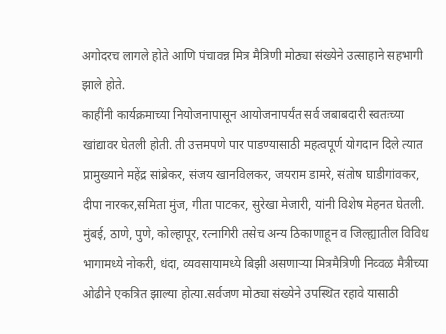अगोदरच लागले होते आणि पंचावन्न मित्र मैत्रिणी मोठ्या संख्येने उत्साहाने सहभागी झाले होते.
काहींनी कार्यक्रमाच्या नियोजनापासून आयोजनापर्यंत सर्व जबाबदारी स्वतःच्या खांद्यावर घेतली होती. ती उत्तमपणे पार पाडण्यासाठी महत्वपूर्ण योगदान दिले त्यात प्रामुख्याने महेंद्र सांब्रेकर, संजय खानविलकर, जयराम डामरे, संतोष घाडीगांवकर, दीपा नारकर,समिता मुंज, गीता पाटकर, सुरेखा मेजारी, यांनी विशेष मेहनत घेतली. मुंबई, ठाणे, पुणे, कोल्हापूर, रत्नागिरी तसेच अन्य ठिकाणाहून व जिल्ह्यातील विविध भागामध्ये नोकरी, धंदा, व्यवसायामध्ये बिझी असणाऱ्या मित्रमैत्रिणी निव्वळ मैत्रीच्या ओढीने एकत्रित झाल्या होत्या.सर्वजण मोठ्या संख्येने उपस्थित रहावे यासाठी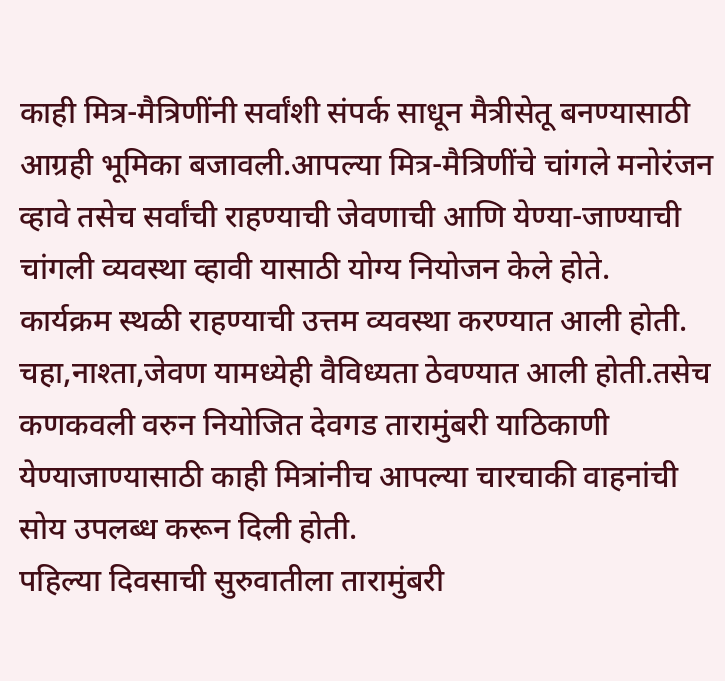काही मित्र-मैत्रिणींनी सर्वांशी संपर्क साधून मैत्रीसेतू बनण्यासाठी आग्रही भूमिका बजावली.आपल्या मित्र-मैत्रिणींचे चांगले मनोरंजन व्हावे तसेच सर्वांची राहण्याची जेवणाची आणि येण्या-जाण्याची चांगली व्यवस्था व्हावी यासाठी योग्य नियोजन केले होते.
कार्यक्रम स्थळी राहण्याची उत्तम व्यवस्था करण्यात आली होती. चहा,नाश्ता,जेवण यामध्येही वैविध्यता ठेवण्यात आली होती.तसेच कणकवली वरुन नियोजित देवगड तारामुंबरी याठिकाणी येण्याजाण्यासाठी काही मित्रांनीच आपल्या चारचाकी वाहनांची सोय उपलब्ध करून दिली होती.
पहिल्या दिवसाची सुरुवातीला तारामुंबरी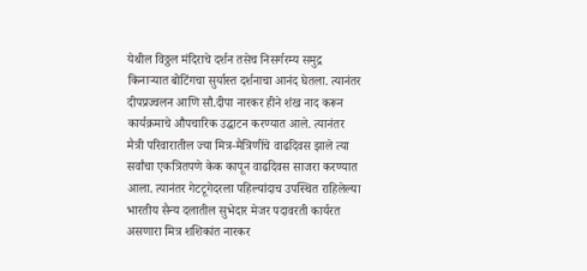येथील विठ्ठल मंदिराचे दर्शन तसेच निसर्गरम्य समुद्र किनाऱ्यात बोटिंगचा सुर्यास्त दर्शनाचा आनंद घेतला. त्यानंतर दीपप्रज्वलन आणि सौ.दीपा नारकर हीने शंख नाद करून कार्यक्रमाचे औपचारिक उद्घाटन करण्यात आले. त्यानंतर मैत्री परिवारातील ज्या मित्र-मैत्रिणींचे वाढदिवस झाले त्या सर्वांचा एकत्रितपणे केक कापून वाढदिवस साजरा करण्यात आला. त्यानंतर गेटटूगेदरला पहिल्यांदाच उपस्थित राहिलेल्या भारतीय सैन्य दलातील सुभेदार मेजर पदावरती कार्यरत असणारा मित्र शशिकांत नारकर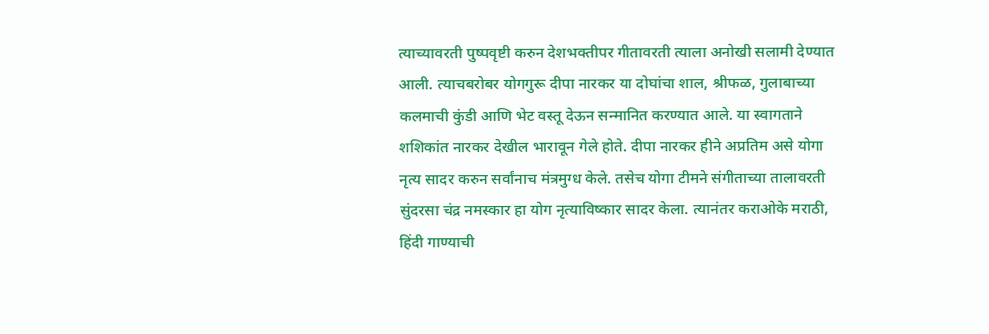त्याच्यावरती पुष्पवृष्टी करुन देशभक्तीपर गीतावरती त्याला अनोखी सलामी देण्यात आली. त्याचबरोबर योगगुरू दीपा नारकर या दोघांचा शाल, श्रीफळ, गुलाबाच्या कलमाची कुंडी आणि भेट वस्तू देऊन सन्मानित करण्यात आले. या स्वागताने शशिकांत नारकर देखील भारावून गेले होते. दीपा नारकर हीने अप्रतिम असे योगा नृत्य सादर करुन सर्वांनाच मंत्रमुग्ध केले. तसेच योगा टीमने संगीताच्या तालावरती सुंदरसा चंद्र नमस्कार हा योग नृत्याविष्कार सादर केला. त्यानंतर कराओके मराठी, हिंदी गाण्याची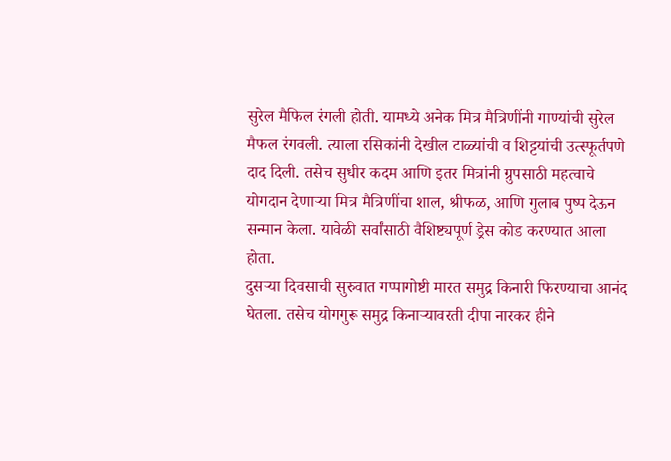सुरेल मैफिल रंगली होती. यामध्ये अनेक मित्र मैत्रिणींनी गाण्यांची सुरेल मैफल रंगवली. त्याला रसिकांनी देखील टाळ्यांची व शिट्टयांची उत्स्फूर्तपणे दाद दिली. तसेच सुधीर कदम आणि इतर मित्रांनी ग्रुपसाठी महत्वाचे योगदान देणाऱ्या मित्र मैत्रिणींचा शाल, श्रीफळ, आणि गुलाब पुष्प देऊन सन्मान केला. यावेळी सर्वांसाठी वैशिष्ट्यपूर्ण ड्रेस कोड करण्यात आला होता.
दुसऱ्या दिवसाची सुरुवात गप्पागोष्टी मारत समुद्र किनारी फिरण्याचा आनंद घेतला. तसेच योगगुरू समुद्र किनाऱ्यावरती दीपा नारकर हीने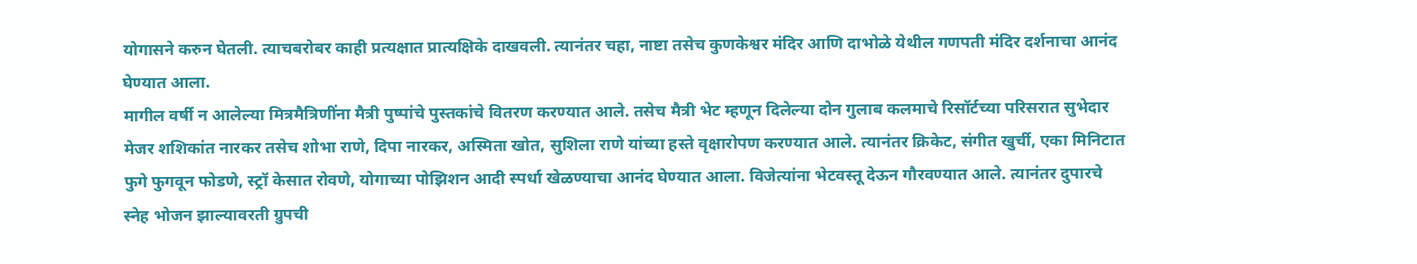योगासने करुन घेतली. त्याचबरोबर काही प्रत्यक्षात प्रात्यक्षिके दाखवली. त्यानंतर चहा, नाष्टा तसेच कुणकेश्वर मंदिर आणि दाभोळे येथील गणपती मंदिर दर्शनाचा आनंद घेण्यात आला.
मागील वर्षी न आलेल्या मित्रमैत्रिणींना मैत्री पुष्पांचे पुस्तकांचे वितरण करण्यात आले. तसेच मैत्री भेट म्हणून दिलेल्या दोन गुलाब कलमाचे रिसॉर्टच्या परिसरात सुभेदार मेजर शशिकांत नारकर तसेच शोभा राणे, दिपा नारकर, अस्मिता खोत, सुशिला राणे यांच्या हस्ते वृक्षारोपण करण्यात आले. त्यानंतर क्रिकेट, संगीत खुर्ची, एका मिनिटात फुगे फुगवून फोडणे, स्ट्रॉ केसात रोवणे, योगाच्या पोझिशन आदी स्पर्धा खेळण्याचा आनंद घेण्यात आला. विजेत्यांना भेटवस्तू देऊन गौरवण्यात आले. त्यानंतर दुपारचे स्नेह भोजन झाल्यावरती ग्रुपची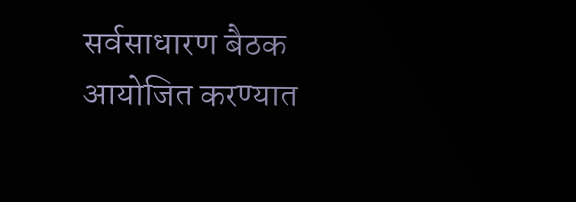सर्वसाधारण बैठक आयोजित करण्यात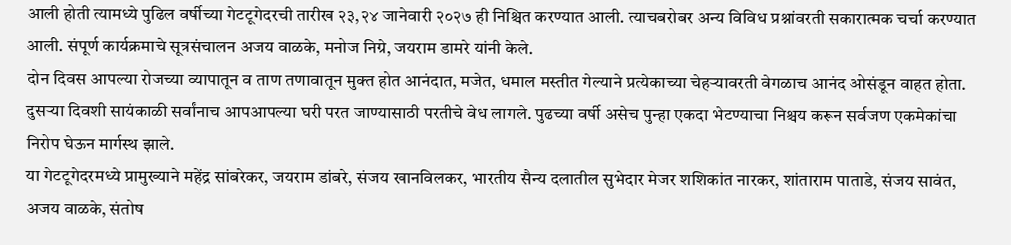आली होती त्यामध्ये पुढिल वर्षीच्या गेटटूगेदरची तारीख २३,२४ जानेवारी २०२७ ही निश्चित करण्यात आली. त्याचबरोबर अन्य विविध प्रश्नांवरती सकारात्मक चर्चा करण्यात आली. संपूर्ण कार्यक्रमाचे सूत्रसंचालन अजय वाळके, मनोज निग्रे, जयराम डामरे यांनी केले.
दोन दिवस आपल्या रोजच्या व्यापातून व ताण तणावातून मुक्त होत आनंदात, मजेत, धमाल मस्तीत गेल्याने प्रत्येकाच्या चेहऱ्यावरती वेगळाच आनंद ओसंडून वाहत होता. दुसऱ्या दिवशी सायंकाळी सर्वांनाच आपआपल्या घरी परत जाण्यासाठी परतीचे वेध लागले. पुढच्या वर्षी असेच पुन्हा एकदा भेटण्याचा निश्चय करून सर्वजण एकमेकांचा निरोप घेऊन मार्गस्थ झाले.
या गेटटूगेदरमध्ये प्रामुख्याने महेंद्र सांबरेकर, जयराम डांबरे, संजय खानविलकर, भारतीय सैन्य दलातील सुभेदार मेजर शशिकांत नारकर, शांताराम पाताडे, संजय सावंत, अजय वाळके, संतोष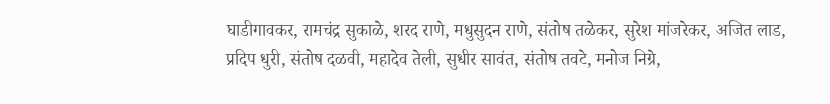घाडीगावकर, रामचंद्र सुकाळे, शरद राणे, मधुसुदन राणे, संतोष तळेकर, सुरेश मांजरेकर, अजित लाड, प्रदिप धुरी, संतोष दळवी, महादेव तेली, सुधीर सावंत, संतोष तवटे, मनोज निग्रे,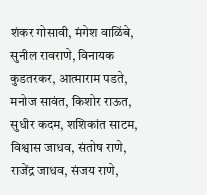शंकर गोसावी, मंगेश वाळिंबे, सुनील रावराणे, विनायक कुडतरकर, आत्माराम पडते, मनोज सावंत, किशोर राऊत, सुधीर कदम, शशिकांत साटम, विश्वास जाधव, संतोष राणे, राजेंद्र जाधव, संजय राणे,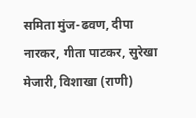समिता मुंज-ढवण, दीपा नारकर, गीता पाटकर, सुरेखा मेजारी, विशाखा (राणी)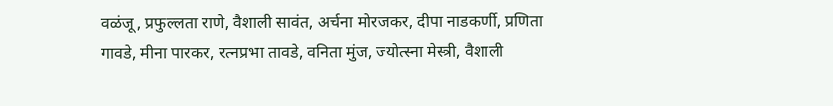वळंजू, प्रफुल्लता राणे, वैशाली सावंत, अर्चना मोरजकर, दीपा नाडकर्णी, प्रणिता गावडे, मीना पारकर, रत्नप्रभा तावडे, वनिता मुंज, ज्योत्स्ना मेस्त्री, वैशाली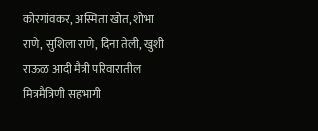कोरगांवकर, अस्मिता खोत, शोभा राणे, सुशिला राणे, दिना तेली, खुशी राऊळ आदी मैत्री परिवारातील मित्रमैत्रिणी सहभागी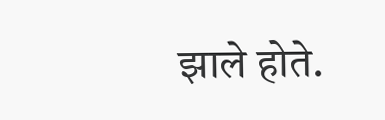झाले होते.